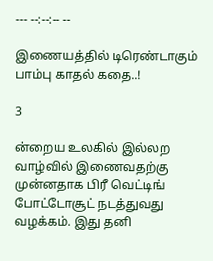--- --:--:-- --

இணையத்தில் டிரெண்டாகும் பாம்பு காதல் கதை..!

3

ன்றைய உலகில் இல்லற வாழ்வில் இணைவதற்கு முன்னதாக பிரீ வெட்டிங் போட்டோசூட் நடத்துவது வழக்கம். இது தனி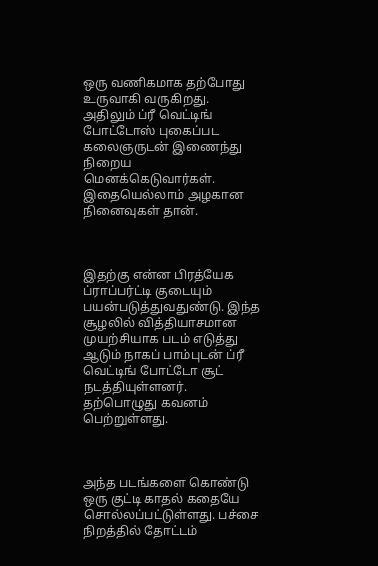ஒரு வணிகமாக தற்போது உருவாகி வருகிறது. அதிலும் ப்ரீ வெட்டிங் போட்டோஸ் புகைப்பட கலைஞருடன் இணைந்து நிறைய மெனக்கெடுவார்கள். இதையெல்லாம் அழகான நினைவுகள் தான்.



இதற்கு என்ன பிரத்யேக ப்ராப்பர்ட்டி குடையும் பயன்படுத்துவதுண்டு. இந்த சூழலில் வித்தியாசமான முயற்சியாக படம் எடுத்து ஆடும் நாகப் பாம்புடன் ப்ரீ வெட்டிங் போட்டோ சூட் நடத்தியுள்ளனர். தற்பொழுது கவனம் பெற்றுள்ளது.



அந்த படங்களை கொண்டு ஒரு குட்டி காதல் கதையே சொல்லப்பட்டுள்ளது. பச்சை நிறத்தில் தோட்டம்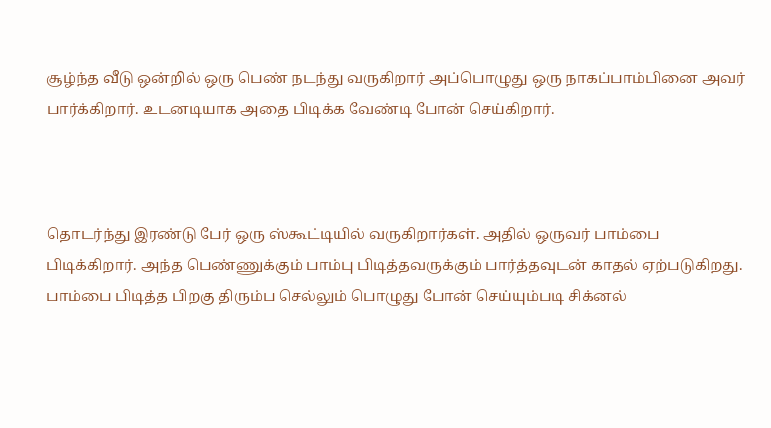சூழ்ந்த வீடு ஒன்றில் ஒரு பெண் நடந்து வருகிறார் அப்பொழுது ஒரு நாகப்பாம்பினை அவர் பார்க்கிறார். உடனடியாக அதை பிடிக்க வேண்டி போன் செய்கிறார்.



தொடர்ந்து இரண்டு பேர் ஒரு ஸ்கூட்டியில் வருகிறார்கள். அதில் ஒருவர் பாம்பை பிடிக்கிறார். அந்த பெண்ணுக்கும் பாம்பு பிடித்தவருக்கும் பார்த்தவுடன் காதல் ஏற்படுகிறது. பாம்பை பிடித்த பிறகு திரும்ப செல்லும் பொழுது போன் செய்யும்படி சிக்னல்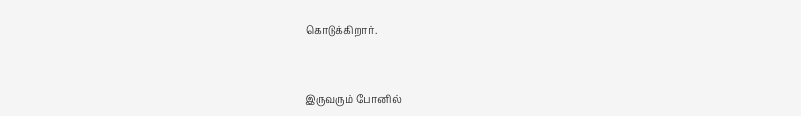கொடுக்கிறார்.



இருவரும் போனில்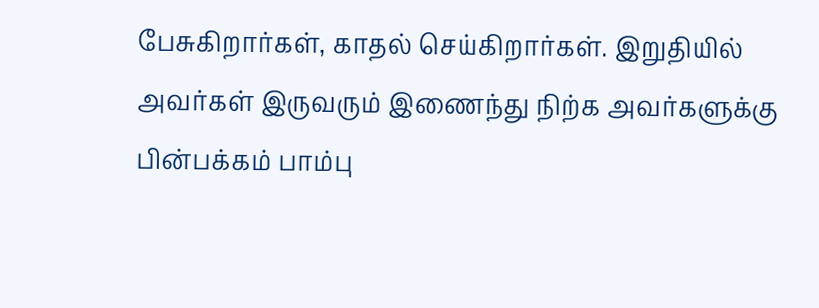பேசுகிறார்கள், காதல் செய்கிறார்கள். இறுதியில் அவர்கள் இருவரும் இணைந்து நிற்க அவர்களுக்கு பின்பக்கம் பாம்பு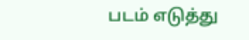படம் எடுத்து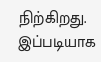நிற்கிறது. இப்படியாக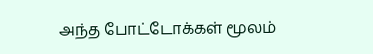அந்த போட்டோக்கள் மூலம்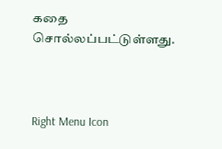கதை சொல்லப்பட்டுள்ளது.



Right Menu Icon